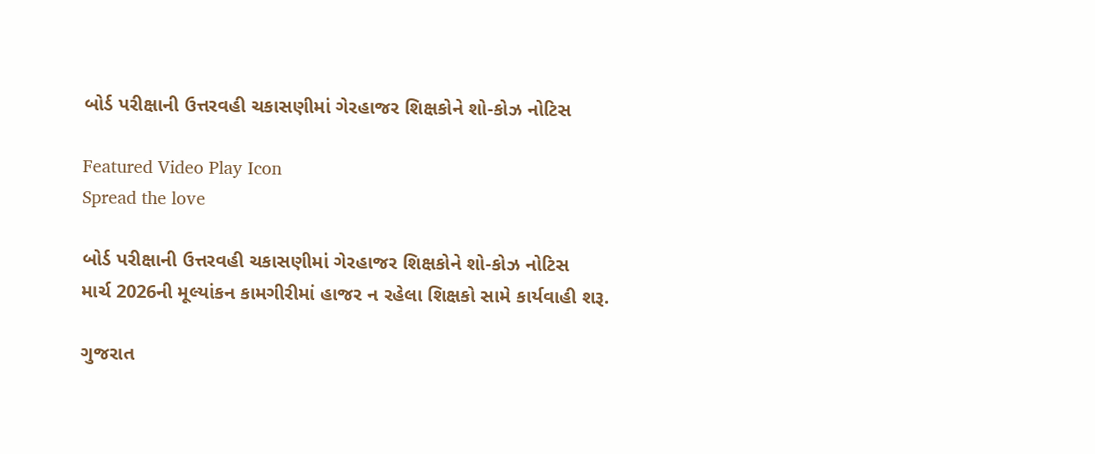બોર્ડ પરીક્ષાની ઉત્તરવહી ચકાસણીમાં ગેરહાજર શિક્ષકોને શો-કોઝ નોટિસ

Featured Video Play Icon
Spread the love

બોર્ડ પરીક્ષાની ઉત્તરવહી ચકાસણીમાં ગેરહાજર શિક્ષકોને શો-કોઝ નોટિસ
માર્ચ 2026ની મૂલ્યાંકન કામગીરીમાં હાજર ન રહેલા શિક્ષકો સામે કાર્યવાહી શરૂ.

ગુજરાત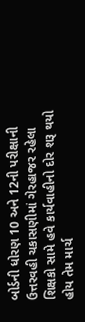બોર્ડની ધોરણ 10 અને 12ની પરીક્ષાની ઉત્તરવહી ચકાસણીમાં ગેરહાજર રહેલા શિક્ષકો સામે હવે કાર્યવાહીનો દોર શરૂ થયો હોય તેમ માર્ચ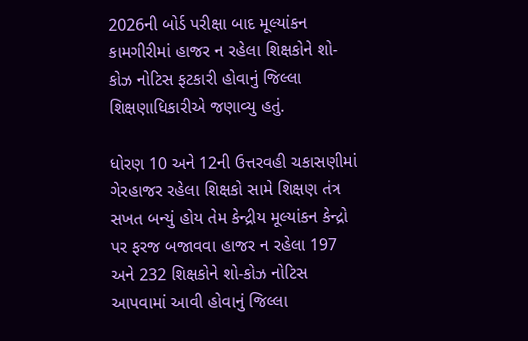2026ની બોર્ડ પરીક્ષા બાદ મૂલ્યાંકન કામગીરીમાં હાજર ન રહેલા શિક્ષકોને શો-કોઝ નોટિસ ફટકારી હોવાનું જિલ્લા શિક્ષણાધિકારીએ જણાવ્યુ હતું.

ધોરણ 10 અને 12ની ઉત્તરવહી ચકાસણીમાં ગેરહાજર રહેલા શિક્ષકો સામે શિક્ષણ તંત્ર સખત બન્યું હોય તેમ કેન્દ્રીય મૂલ્યાંકન કેન્દ્રો પર ફરજ બજાવવા હાજર ન રહેલા 197 અને 232 શિક્ષકોને શો-કોઝ નોટિસ આપવામાં આવી હોવાનું જિલ્લા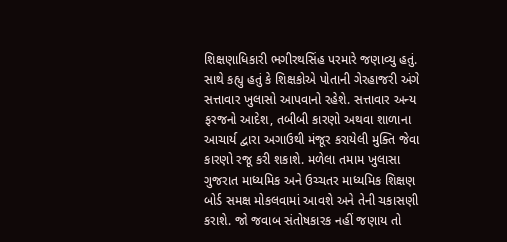શિક્ષણાધિકારી ભગીરથસિંહ પરમારે જણાવ્યુ હતું. સાથે કહ્યુ હતું કે શિક્ષકોએ પોતાની ગેરહાજરી અંગે સત્તાવાર ખુલાસો આપવાનો રહેશે. સત્તાવાર અન્ય ફરજનો આદેશ, તબીબી કારણો અથવા શાળાના આચાર્ય દ્વારા અગાઉથી મંજૂર કરાયેલી મુક્તિ જેવા કારણો રજૂ કરી શકાશે. મળેલા તમામ ખુલાસા ગુજરાત માધ્યમિક અને ઉચ્ચતર માધ્યમિક શિક્ષણ બોર્ડ સમક્ષ મોકલવામાં આવશે અને તેની ચકાસણી કરાશે. જો જવાબ સંતોષકારક નહીં જણાય તો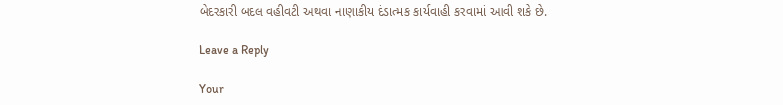બેદરકારી બદલ વહીવટી અથવા નાણાકીય દંડાત્મક કાર્યવાહી કરવામાં આવી શકે છે.

Leave a Reply

Your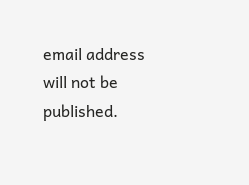email address will not be published.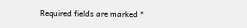Required fields are marked *